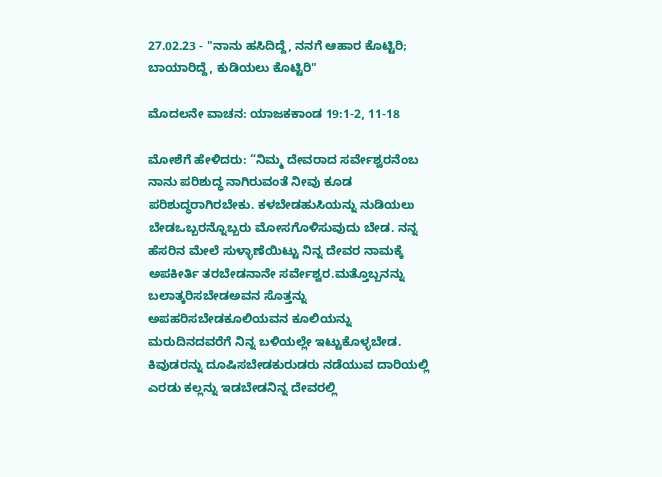27.02.23 - "ನಾನು ಹಸಿದಿದ್ದೆ, ನನಗೆ ಆಹಾರ ಕೊಟ್ಟಿರಿ; ಬಾಯಾರಿದ್ದೆ, ಕುಡಿಯಲು ಕೊಟ್ಟಿರಿ"

ಮೊದಲನೇ ವಾಚನ: ಯಾಜಕಕಾಂಡ 19:1-2, 11-18

ಮೋಶೆಗೆ ಹೇಳಿದರು: “ನಿಮ್ಮ ದೇವರಾದ ಸರ್ವೇಶ್ವರನೆಂಬ ನಾನು ಪರಿಶುದ್ಧ ನಾಗಿರುವಂತೆ ನೀವು ಕೂಡ ಪರಿಶುದ್ಧರಾಗಿರಬೇಕು. ಕಳಬೇಡಹುಸಿಯನ್ನು ನುಡಿಯಲು ಬೇಡಒಬ್ಬರನ್ನೊಬ್ಬರು ಮೋಸಗೊಳಿಸುವುದು ಬೇಡ. ನನ್ನ ಹೆಸರಿನ ಮೇಲೆ ಸುಳ್ಳಾಣೆಯಿಟ್ಟು ನಿನ್ನ ದೇವರ ನಾಮಕ್ಕೆ ಅಪಕೀರ್ತಿ ತರಬೇಡನಾನೇ ಸರ್ವೇಶ್ವರ.ಮತ್ತೊಬ್ಬನನ್ನು ಬಲಾತ್ಕರಿಸಬೇಡಅವನ ಸೊತ್ತನ್ನು ಅಪಹರಿಸಬೇಡಕೂಲಿಯವನ ಕೂಲಿಯನ್ನು ಮರುದಿನದವರೆಗೆ ನಿನ್ನ ಬಳಿಯಲ್ಲೇ ಇಟ್ಟುಕೊಳ್ಳಬೇಡ. ಕಿವುಡರನ್ನು ದೂಷಿಸಬೇಡಕುರುಡರು ನಡೆಯುವ ದಾರಿಯಲ್ಲಿ ಎರಡು ಕಲ್ಲನ್ನು ಇಡಬೇಡನಿನ್ನ ದೇವರಲ್ಲಿ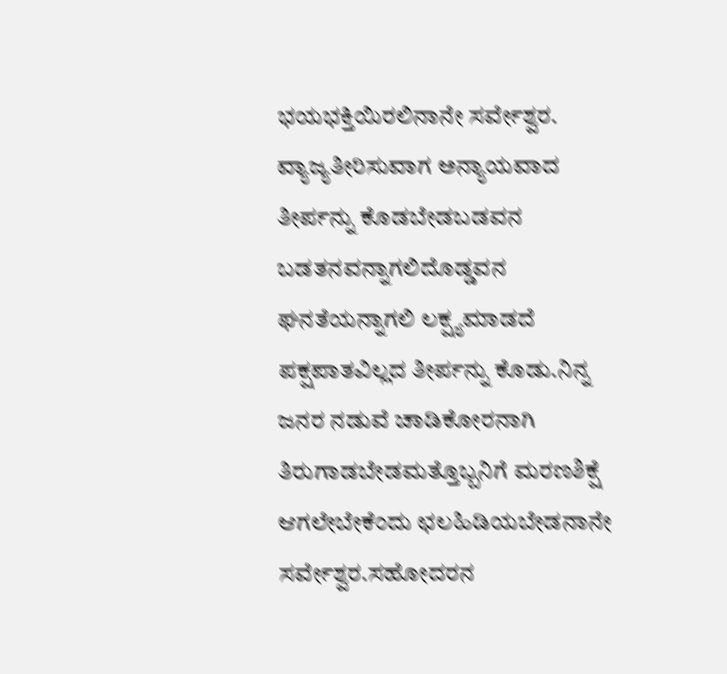ಭಯಭಕ್ತಿಯಿರಲಿನಾನೇ ಸರ್ವೇಶ್ವರ. ವ್ಯಾಜ್ಯತೀರಿಸುವಾಗ ಅನ್ಯಾಯವಾದ ತೀರ್ಪನ್ನು ಕೊಡಬೇಡಬಡವನ ಬಡತನವನ್ನಾಗಲಿದೊಡ್ಡವನ ಘನತೆಯನ್ನಾಗಲಿ ಲಕ್ಷ್ಯಮಾಡದೆ ಪಕ್ಷಪಾತವಿಲ್ಲದ ತೀರ್ಪನ್ನು ಕೊಡು.ನಿನ್ನ ಜನರ ನಡುವೆ ಚಾಡಿಕೋರನಾಗಿ ತಿರುಗಾಡಬೇಡಮತ್ತೊಬ್ಬನಿಗೆ ಮರಣಶಿಕ್ಷೆ ಆಗಲೇಬೇಕೆಂದು ಛಲಹಿಡಿಯಬೇಡನಾನೇ ಸರ್ವೇಶ್ವರ.ಸಹೋದರನ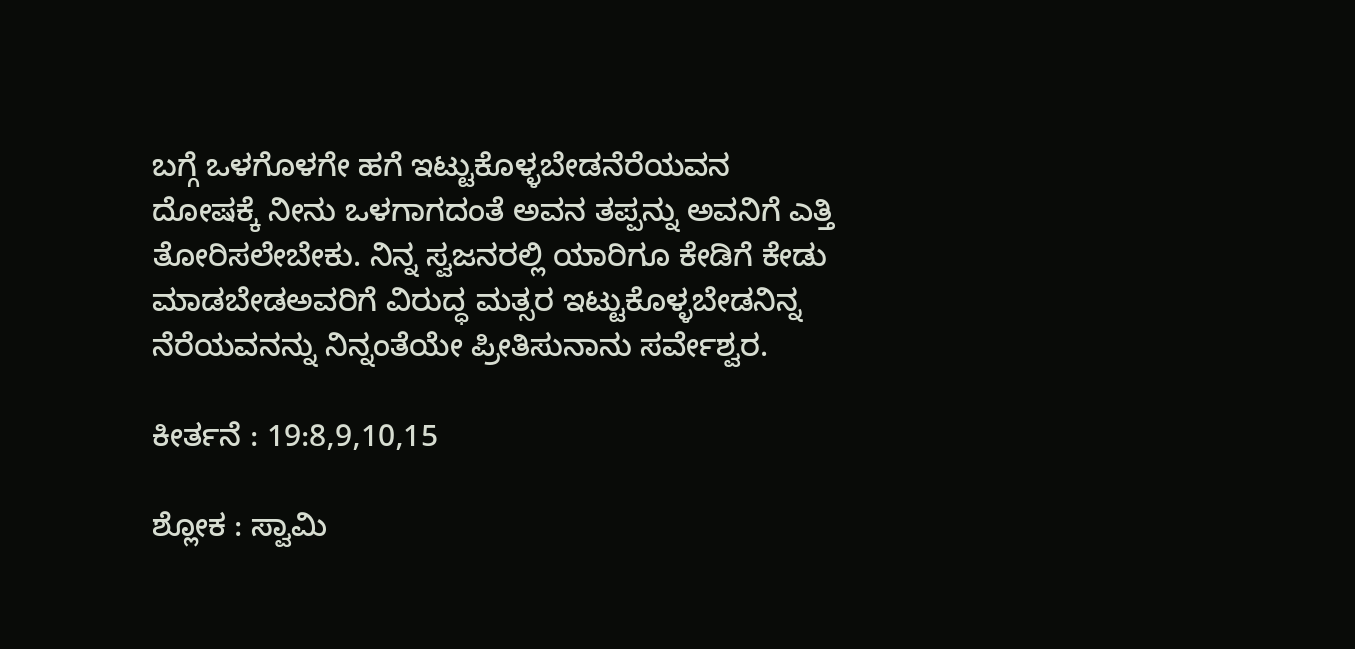ಬಗ್ಗೆ ಒಳಗೊಳಗೇ ಹಗೆ ಇಟ್ಟುಕೊಳ್ಳಬೇಡನೆರೆಯವನ ದೋಷಕ್ಕೆ ನೀನು ಒಳಗಾಗದಂತೆ ಅವನ ತಪ್ಪನ್ನು ಅವನಿಗೆ ಎತ್ತಿ ತೋರಿಸಲೇಬೇಕು. ನಿನ್ನ ಸ್ವಜನರಲ್ಲಿ ಯಾರಿಗೂ ಕೇಡಿಗೆ ಕೇಡು ಮಾಡಬೇಡಅವರಿಗೆ ವಿರುದ್ಧ ಮತ್ಸರ ಇಟ್ಟುಕೊಳ್ಳಬೇಡನಿನ್ನ ನೆರೆಯವನನ್ನು ನಿನ್ನಂತೆಯೇ ಪ್ರೀತಿಸುನಾನು ಸರ್ವೇಶ್ವರ.

ಕೀರ್ತನೆ : 19:8,9,10,15

ಶ್ಲೋಕ : ಸ್ವಾಮಿ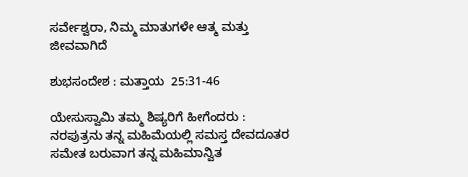ಸರ್ವೇಶ್ವರಾ, ನಿಮ್ಮ ಮಾತುಗಳೇ ಆತ್ಮ ಮತ್ತು ಜೀವವಾಗಿದೆ

ಶುಭಸಂದೇಶ : ಮತ್ತಾಯ  25:31-46

ಯೇಸುಸ್ವಾಮಿ ತಮ್ಮ ಶಿಷ್ಯರಿಗೆ ಹೀಗೆಂದರು : ನರಪುತ್ರನು ತನ್ನ ಮಹಿಮೆಯಲ್ಲಿ ಸಮಸ್ತ ದೇವದೂತರ ಸಮೇತ ಬರುವಾಗ ತನ್ನ ಮಹಿಮಾನ್ವಿತ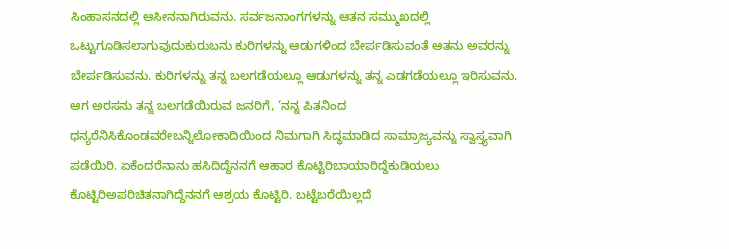ಸಿಂಹಾಸನದಲ್ಲಿ ಆಸೀನನಾಗಿರುವನು. ಸರ್ವಜನಾಂಗಗಳನ್ನು ಆತನ ಸಮ್ಮುಖದಲ್ಲಿ ಒಟ್ಟುಗೂಡಿಸಲಾಗುವುದುಕುರುಬನು ಕುರಿಗಳನ್ನು ಆಡುಗಳಿಂದ ಬೇರ್ಪಡಿಸುವಂತೆ ಆತನು ಅವರನ್ನು ಬೇರ್ಪಡಿಸುವನು. ಕುರಿಗಳನ್ನು ತನ್ನ ಬಲಗಡೆಯಲ್ಲೂ ಆಡುಗಳನ್ನು ತನ್ನ ಎಡಗಡೆಯಲ್ಲೂ ಇರಿಸುವನು. ಆಗ ಅರಸನು ತನ್ನ ಬಲಗಡೆಯಿರುವ ಜನರಿಗೆ, ‘ನನ್ನ ಪಿತನಿಂದ ಧನ್ಯರೆನಿಸಿಕೊಂಡವರೇಬನ್ನಿಲೋಕಾದಿಯಿಂದ ನಿಮಗಾಗಿ ಸಿದ್ಧಮಾಡಿದ ಸಾಮ್ರಾಜ್ಯವನ್ನು ಸ್ವಾಸ್ತ್ಯವಾಗಿ ಪಡೆಯಿರಿ. ಏಕೆಂದರೆನಾನು ಹಸಿದಿದ್ದೆನನಗೆ ಆಹಾರ ಕೊಟ್ಟಿರಿಬಾಯಾರಿದ್ದೆಕುಡಿಯಲು ಕೊಟ್ಟಿರಿಅಪರಿಚಿತನಾಗಿದ್ದೆನನಗೆ ಆಶ್ರಯ ಕೊಟ್ಟಿರಿ. ಬಟ್ಟೆಬರೆಯಿಲ್ಲದೆ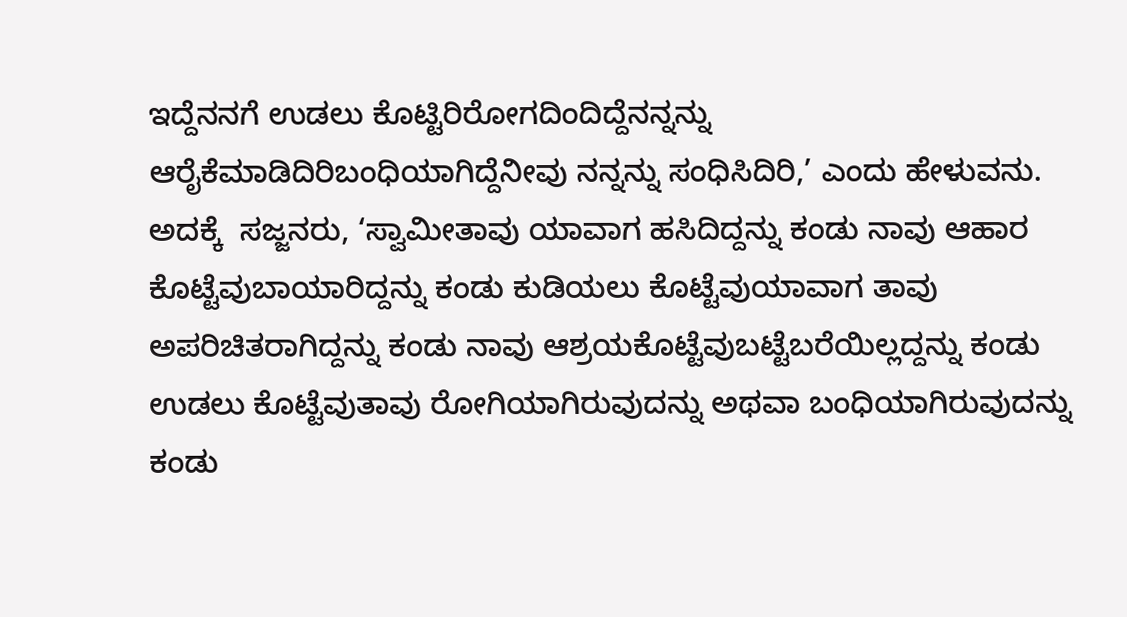ಇದ್ದೆನನಗೆ ಉಡಲು ಕೊಟ್ಟಿರಿರೋಗದಿಂದಿದ್ದೆನನ್ನನ್ನು ಆರೈಕೆಮಾಡಿದಿರಿಬಂಧಿಯಾಗಿದ್ದೆನೀವು ನನ್ನನ್ನು ಸಂಧಿಸಿದಿರಿ,’ ಎಂದು ಹೇಳುವನು. ಅದಕ್ಕೆ  ಸಜ್ಜನರು, ‘ಸ್ವಾಮೀತಾವು ಯಾವಾಗ ಹಸಿದಿದ್ದನ್ನು ಕಂಡು ನಾವು ಆಹಾರ ಕೊಟ್ಟೆವುಬಾಯಾರಿದ್ದನ್ನು ಕಂಡು ಕುಡಿಯಲು ಕೊಟ್ಟೆವುಯಾವಾಗ ತಾವು ಅಪರಿಚಿತರಾಗಿದ್ದನ್ನು ಕಂಡು ನಾವು ಆಶ್ರಯಕೊಟ್ಟೆವುಬಟ್ಟೆಬರೆಯಿಲ್ಲದ್ದನ್ನು ಕಂಡು ಉಡಲು ಕೊಟ್ಟೆವುತಾವು ರೋಗಿಯಾಗಿರುವುದನ್ನು ಅಥವಾ ಬಂಧಿಯಾಗಿರುವುದನ್ನು ಕಂಡು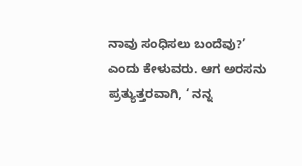ನಾವು ಸಂಧಿಸಲು ಬಂದೆವು?’ ಎಂದು ಕೇಳುವರು. ಆಗ ಅರಸನು ಪ್ರತ್ಯುತ್ತರವಾಗಿ, ‘ ನನ್ನ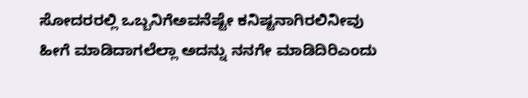ಸೋದರರಲ್ಲಿ ಒಬ್ಬನಿಗೆಅವನೆಷ್ಟೇ ಕನಿಷ್ಟನಾಗಿರಲಿನೀವು ಹೀಗೆ ಮಾಡಿದಾಗಲೆಲ್ಲಾ ಅದನ್ನು ನನಗೇ ಮಾಡಿದಿರಿಎಂದು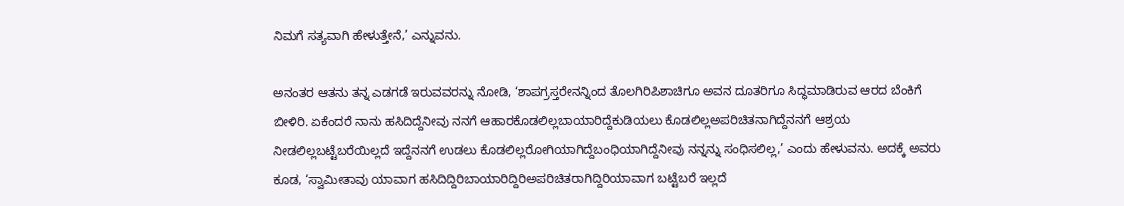ನಿಮಗೆ ಸತ್ಯವಾಗಿ ಹೇಳುತ್ತೇನೆ,’ ಎನ್ನುವನು.

ಅನಂತರ ಆತನು ತನ್ನ ಎಡಗಡೆ ಇರುವವರನ್ನು ನೋಡಿ, ‘ಶಾಪಗ್ರಸ್ತರೇನನ್ನಿಂದ ತೊಲಗಿರಿಪಿಶಾಚಿಗೂ ಅವನ ದೂತರಿಗೂ ಸಿದ್ಧಮಾಡಿರುವ ಆರದ ಬೆಂಕಿಗೆ ಬೀಳಿರಿ. ಏಕೆಂದರೆ ನಾನು ಹಸಿದಿದ್ದೆನೀವು ನನಗೆ ಆಹಾರಕೊಡಲಿಲ್ಲಬಾಯಾರಿದ್ದೆಕುಡಿಯಲು ಕೊಡಲಿಲ್ಲಅಪರಿಚಿತನಾಗಿದ್ದೆನನಗೆ ಆಶ್ರಯ ನೀಡಲಿಲ್ಲಬಟ್ಟೆಬರೆಯಿಲ್ಲದೆ ಇದ್ದೆನನಗೆ ಉಡಲು ಕೊಡಲಿಲ್ಲರೋಗಿಯಾಗಿದ್ದೆಬಂಧಿಯಾಗಿದ್ದೆನೀವು ನನ್ನನ್ನು ಸಂಧಿಸಲಿಲ್ಲ,’ ಎಂದು ಹೇಳುವನು. ಅದಕ್ಕೆ ಅವರು ಕೂಡ, ‘ಸ್ವಾಮೀತಾವು ಯಾವಾಗ ಹಸಿದಿದ್ದಿರಿಬಾಯಾರಿದ್ದಿರಿಅಪರಿಚಿತರಾಗಿದ್ದಿರಿಯಾವಾಗ ಬಟ್ಟೆಬರೆ ಇಲ್ಲದೆ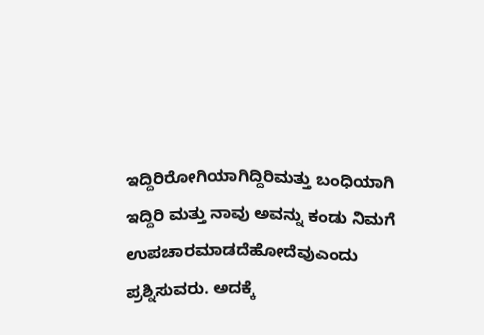ಇದ್ದಿರಿರೋಗಿಯಾಗಿದ್ದಿರಿಮತ್ತು ಬಂಧಿಯಾಗಿ ಇದ್ದಿರಿ ಮತ್ತು ನಾವು ಅವನ್ನು ಕಂಡು ನಿಮಗೆ ಉಪಚಾರಮಾಡದೆಹೋದೆವುಎಂದು ಪ್ರಶ್ನಿಸುವರು. ಅದಕ್ಕೆ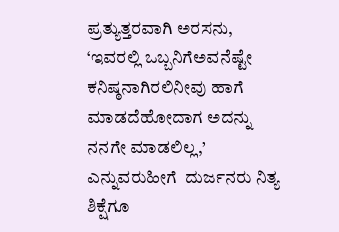ಪ್ರತ್ಯುತ್ತರವಾಗಿ ಅರಸನು, ‘ಇವರಲ್ಲಿ ಒಬ್ಬನಿಗೆಅವನೆಷ್ಟೇ ಕನಿಷ್ಠನಾಗಿರಲಿನೀವು ಹಾಗೆ ಮಾಡದೆಹೋದಾಗ ಅದನ್ನು ನನಗೇ ಮಾಡಲಿಲ್ಲ,’ ಎನ್ನುವರುಹೀಗೆ  ದುರ್ಜನರು ನಿತ್ಯ ಶಿಕ್ಷೆಗೂ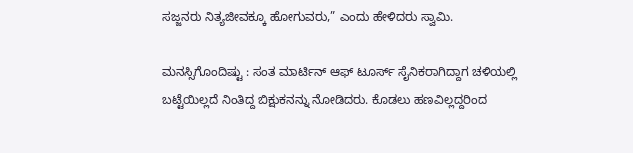ಸಜ್ಜನರು ನಿತ್ಯಜೀವಕ್ಕೂ ಹೋಗುವರು,” ಎಂದು ಹೇಳಿದರು ಸ್ವಾಮಿ.

ಮನಸ್ಸಿಗೊಂದಿಷ್ಟು : ಸಂತ ಮಾರ್ಟಿನ್ ಆಫ್ ಟೂರ್ಸ್ ಸೈನಿಕರಾಗಿದ್ದಾಗ ಚಳಿಯಲ್ಲಿ ಬಟ್ಟೆಯಿಲ್ಲದೆ ನಿಂತಿದ್ದ ಬಿಕ್ಷುಕನನ್ನು ನೋಡಿದರು. ಕೊಡಲು ಹಣವಿಲ್ಲದ್ದರಿಂದ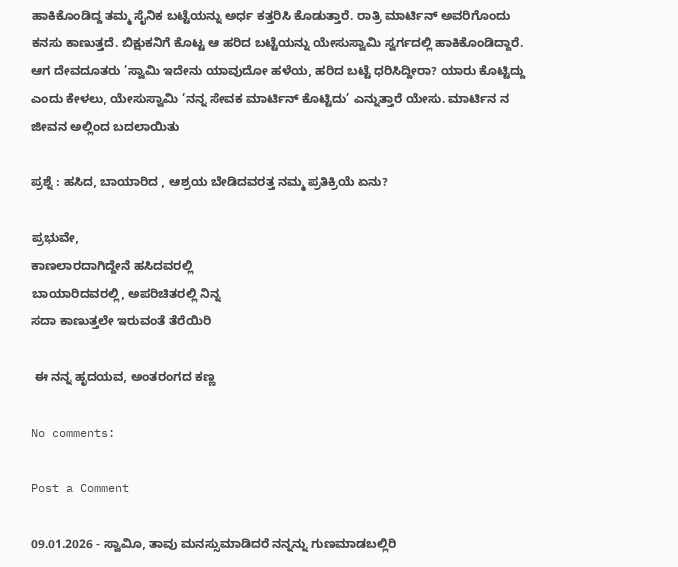ಹಾಕಿಕೊಂಡಿದ್ದ ತಮ್ಮ ಸೈನಿಕ ಬಟ್ಟೆಯನ್ನು ಅರ್ಧ ಕತ್ತರಿಸಿ ಕೊಡುತ್ತಾರೆ. ರಾತ್ರಿ ಮಾರ್ಟಿನ್ ಅವರಿಗೊಂದು ಕನಸು ಕಾಣುತ್ತದೆ. ಬಿಕ್ಷುಕನಿಗೆ ಕೊಟ್ಟ ಆ ಹರಿದ ಬಟ್ಟೆಯನ್ನು ಯೇಸುಸ್ವಾಮಿ ಸ್ವರ್ಗದಲ್ಲಿ ಹಾಕಿಕೊಂಡಿದ್ದಾರೆ. ಆಗ ದೇವದೂತರು ’ಸ್ವಾಮಿ ಇದೇನು ಯಾವುದೋ ಹಳೆಯ, ಹರಿದ ಬಟ್ಟೆ ಧರಿಸಿದ್ದೀರಾ? ಯಾರು ಕೊಟ್ಟಿದ್ದು ಎಂದು ಕೇಳಲು, ಯೇಸುಸ್ವಾಮಿ ’ನನ್ನ ಸೇವಕ ಮಾರ್ಟಿನ್ ಕೊಟ್ಟಿದು’ ಎನ್ನುತ್ತಾರೆ ಯೇಸು. ಮಾರ್ಟಿನ ನ ಜೀವನ ಅಲ್ಲಿಂದ ಬದಲಾಯಿತು

ಪ್ರಶ್ನೆ : ಹಸಿದ, ಬಾಯಾರಿದ , ಆಶ್ರಯ ಬೇಡಿದವರತ್ತ ನಮ್ಮ ಪ್ರತಿಕ್ರಿಯೆ ಏನು?

ಪ್ರಭುವೇ,
ಕಾಣಲಾರದಾಗಿದ್ದೇನೆ ಹಸಿದವರಲ್ಲಿ
ಬಾಯಾರಿದವರಲ್ಲಿ, ಅಪರಿಚಿತರಲ್ಲಿ ನಿನ್ನ
ಸದಾ ಕಾಣುತ್ತಲೇ ಇರುವಂತೆ ತೆರೆಯಿರಿ

 ಈ ನನ್ನ ಹೃದಯವ, ಅಂತರಂಗದ ಕಣ್ಣ

No comments:

Post a Comment

09.01.2026 - ಸ್ವಾವಿೂ, ತಾವು ಮನಸ್ಸುಮಾಡಿದರೆ ನನ್ನನ್ನು ಗುಣಮಾಡಬಲ್ಲಿರಿ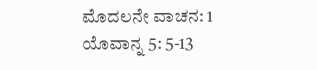ಮೊದಲನೇ ವಾಚನ: 1 ಯೊವಾನ್ನ 5: 5-13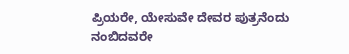ಪ್ರಿಯರೇ, ಯೇಸುವೇ ದೇವರ ಪುತ್ರನೆಂದು ನಂಬಿದವರೇ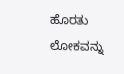ಹೊರತು ಲೋಕವನ್ನು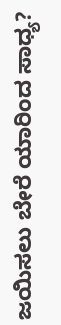ಜಯಿಸಲು ಬೇರೆ ಯಾರಿಂದ ಸಾಧ್ಯ?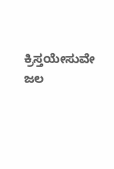ಕ್ರಿಸ್ತಯೇಸುವೇ ಜಲ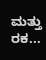ಮತ್ತು ರಕ...